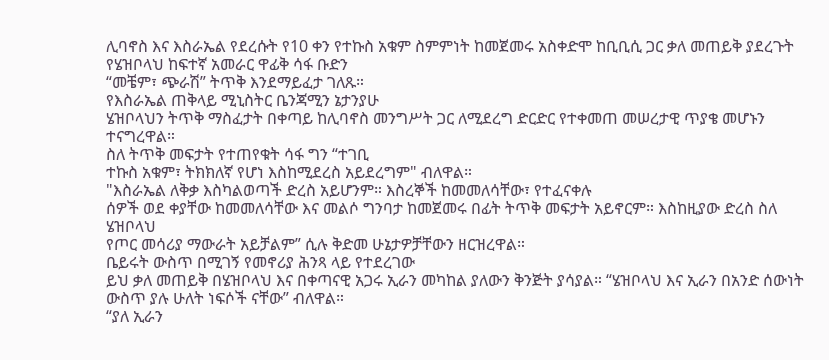ሊባኖስ እና እስራኤል የደረሱት የ10 ቀን የተኩስ አቁም ስምምነት ከመጀመሩ አስቀድሞ ከቢቢሲ ጋር ቃለ መጠይቅ ያደረጉት የሄዝቦላህ ከፍተኛ አመራር ዋፊቅ ሳፋ ቡድን
“መቼም፣ ጭራሽ” ትጥቅ እንደማይፈታ ገለጹ።
የእስራኤል ጠቅላይ ሚኒስትር ቤንጃሚን ኔታንያሁ
ሄዝቦላህን ትጥቅ ማስፈታት በቀጣይ ከሊባኖስ መንግሥት ጋር ለሚደረግ ድርድር የተቀመጠ መሠረታዊ ጥያቄ መሆኑን ተናግረዋል።
ስለ ትጥቅ መፍታት የተጠየቁት ሳፋ ግን “ተገቢ
ተኩስ አቁም፣ ትክክለኛ የሆነ እስከሚደረስ አይደረግም" ብለዋል።
"እስራኤል ለቅቃ እስካልወጣች ድረስ አይሆንም። እስረኞች ከመመለሳቸው፣ የተፈናቀሉ
ሰዎች ወደ ቀያቸው ከመመለሳቸው እና መልሶ ግንባታ ከመጀመሩ በፊት ትጥቅ መፍታት አይኖርም። እስከዚያው ድረስ ስለ ሄዝቦላህ
የጦር መሳሪያ ማውራት አይቻልም” ሲሉ ቅድመ ሁኔታዎቻቸውን ዘርዝረዋል።
ቤይሩት ውስጥ በሚገኝ የመኖሪያ ሕንጻ ላይ የተደረገው
ይህ ቃለ መጠይቅ በሄዝቦላህ እና በቀጣናዊ አጋሩ ኢራን መካከል ያለውን ቅንጅት ያሳያል። “ሄዝቦላህ እና ኢራን በአንድ ሰውነት ውስጥ ያሉ ሁለት ነፍሶች ናቸው” ብለዋል።
“ያለ ኢራን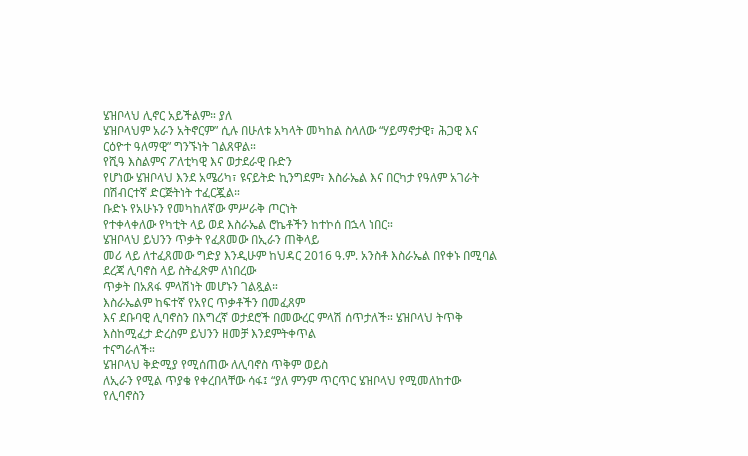ሄዝቦላህ ሊኖር አይችልም። ያለ
ሄዝቦላህም አራን አትኖርም” ሲሉ በሁለቱ አካላት መካከል ስላለው “ሃይማኖታዊ፣ ሕጋዊ እና ርዕዮተ ዓለማዊ” ግንኙነት ገልጸዋል።
የሺዓ እስልምና ፖለቲካዊ እና ወታደራዊ ቡድን
የሆነው ሄዝቦላህ እንደ አሜሪካ፣ ዩናይትድ ኪንግደም፣ እስራኤል እና በርካታ የዓለም አገራት በሽብርተኛ ድርጅትነት ተፈርጇል።
ቡድኑ የአሁኑን የመካከለኛው ምሥራቅ ጦርነት
የተቀላቀለው የካቲት ላይ ወደ እስራኤል ሮኬቶችን ከተኮሰ በኋላ ነበር።
ሄዝቦላህ ይህንን ጥቃት የፈጸመው በኢራን ጠቅላይ
መሪ ላይ ለተፈጸመው ግድያ እንዲሁም ከህዳር 2016 ዓ.ም. አንስቶ እስራኤል በየቀኑ በሚባል ደረጃ ሊባኖስ ላይ ስትፈጽም ለነበረው
ጥቃት በአጸፋ ምላሽነት መሆኑን ገልጿል።
እስራኤልም ከፍተኛ የአየር ጥቃቶችን በመፈጸም
እና ደቡባዊ ሊባኖስን በእግረኛ ወታደሮች በመውረር ምላሽ ሰጥታለች። ሄዝቦላህ ትጥቅ እስከሚፈታ ድረስም ይህንን ዘመቻ እንደምትቀጥል
ተናግራለች።
ሄዝቦላህ ቅድሚያ የሚሰጠው ለሊባኖስ ጥቅም ወይስ
ለኢራን የሚል ጥያቄ የቀረበላቸው ሳፋ፤ “ያለ ምንም ጥርጥር ሄዝቦላህ የሚመለከተው የሊባኖስን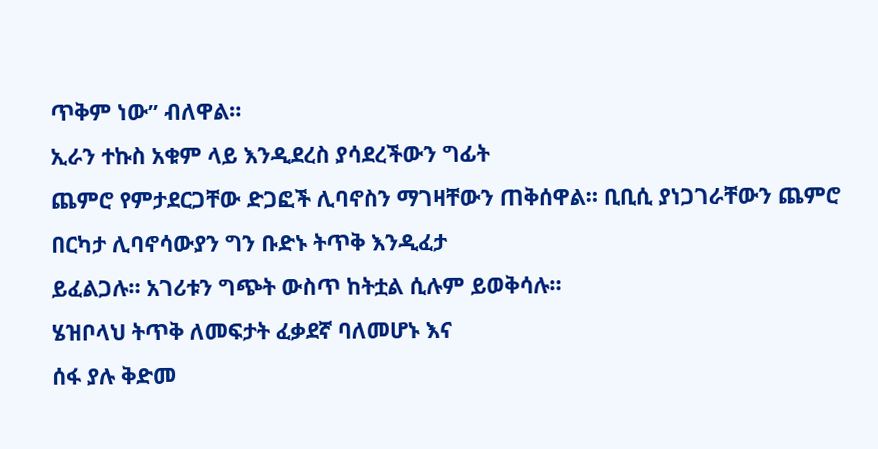ጥቅም ነው” ብለዋል።
ኢራን ተኩስ አቁም ላይ እንዲደረስ ያሳደረችውን ግፊት
ጨምሮ የምታደርጋቸው ድጋፎች ሊባኖስን ማገዛቸውን ጠቅሰዋል። ቢቢሲ ያነጋገራቸውን ጨምሮ በርካታ ሊባኖሳውያን ግን ቡድኑ ትጥቅ እንዲፈታ
ይፈልጋሉ። አገሪቱን ግጭት ውስጥ ከትቷል ሲሉም ይወቅሳሉ።
ሄዝቦላህ ትጥቅ ለመፍታት ፈቃደኛ ባለመሆኑ እና
ሰፋ ያሉ ቅድመ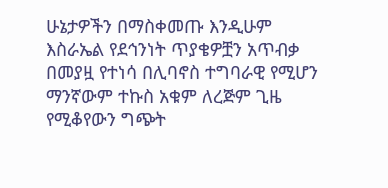ሁኔታዎችን በማስቀመጡ እንዲሁም እስራኤል የደኅንነት ጥያቄዎቿን አጥብቃ በመያዟ የተነሳ በሊባኖስ ተግባራዊ የሚሆን ማንኛውም ተኩስ አቁም ለረጅም ጊዜ የሚቆየውን ግጭት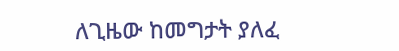ለጊዜው ከመግታት ያለፈ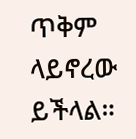ጥቅም ላይኖረው ይችላል።